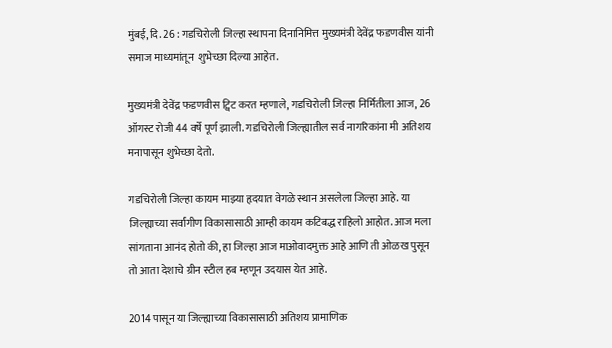मुंबई, दि. 26 : गडचिरोली जिल्हा स्थापना दिनानिमित्त मुख्यमंत्री देवेंद्र फडणवीस यांनी समाज माध्यमांतून  शुभेच्छा दिल्या आहेत.

मुख्यमंत्री देवेंद्र फडणवीस ट्विट करत म्हणाले, गडचिरोली जिल्हा निर्मितीला आज, 26 ऑगस्ट रोजी 44 वर्षे पूर्ण झाली. गडचिरोली जिल्ह्यातील सर्व नागरिकांना मी अतिशय मनापासून शुभेच्छा देतो.

गडचिरोली जिल्हा कायम माझ्या हृदयात वेगळे स्थान असलेला जिल्हा आहे. या जिल्ह्याच्या सर्वांगीण विकासासाठी आम्ही कायम कटिबद्ध राहिलो आहोत. आज मला सांगताना आनंद होतो की, हा जिल्हा आज माओवादमुक्त आहे आणि ती ओळख पुसून तो आता देशाचे ग्रीन स्टील हब म्हणून उदयास येत आहे.

2014 पासून या जिल्ह्याच्या विकासासाठी अतिशय प्रामाणिक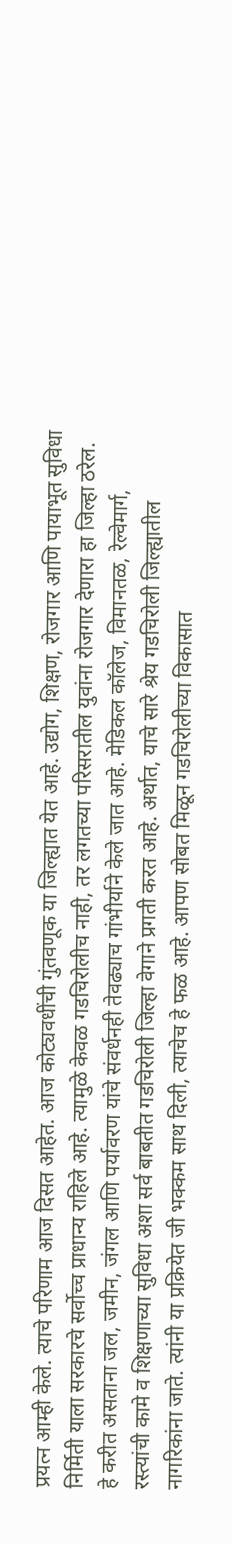प्रयत्न आम्ही केले. त्याचे परिणाम आज दिसत आहेत. आज कोट्यवधींची गुंतवणूक या जिल्ह्यात येत आहे. उद्योग, शिक्षण, रोजगार आणि पायाभूत सुविधा निर्मिती याला सरकारचे सर्वोच्च प्राधान्य राहिले आहे. त्यामुळे केवळ गडचिरोलीच नाही, तर लगतच्या परिसरातील युवांना रोजगार देणारा हा जिल्हा ठरेल. हे करीत असताना जल, जमीन, जंगल आणि पर्यावरण यांचे संवर्धनही तेवढ्याच गांभीर्याने केले जात आहे. मेडिकल कॉलेज, विमानतळ, रेल्वेमार्ग, रस्त्यांची कामे व शिक्षणाच्या सुविधा अशा सर्व बाबतीत गडचिरोली जिल्हा वेगाने प्रगती करत आहे. अर्थात, याचे सारे श्रेय गडचिरोली जिल्ह्यातील नागरिकांना जाते. त्यांनी या प्रक्रियेत जी भक्कम साथ दिली, त्याचेच हे फळ आहे. आपण सोबत मिळून गडचिरोलीच्या विकासात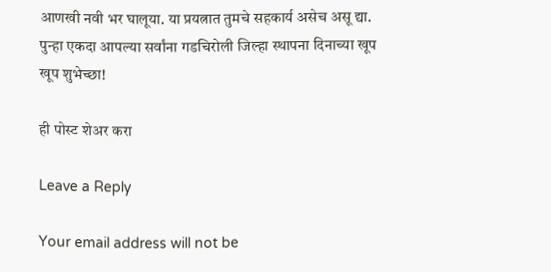आणखी नवी भर घालूया. या प्रयत्नात तुमचे सहकार्य असेच असू द्या. पुन्हा एकदा आपल्या सर्वांना गडचिरोली जिल्हा स्थापना दिनाच्या खूप खूप शुभेच्छा!

ही पोस्ट शेअर करा

Leave a Reply

Your email address will not be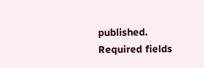published. Required fields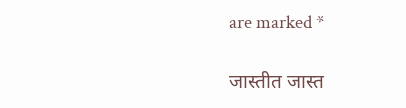are marked *

जास्तीत जास्त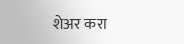शेअर करा